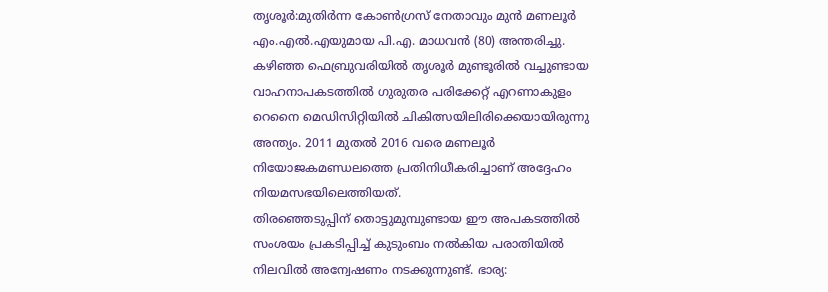തൃശൂർ:മുതിർന്ന കോൺഗ്രസ് നേതാവും മുൻ മണലൂർ എം.എൽ.എയുമായ പി.എ. മാധവൻ (80) അന്തരിച്ചു. കഴിഞ്ഞ ഫെബ്രുവരിയിൽ തൃശൂർ മുണ്ടൂരിൽ വച്ചുണ്ടായ വാഹനാപകടത്തിൽ ഗുരുതര പരിക്കേറ്റ് എറണാകുളം റെനൈ മെഡിസിറ്റിയിൽ ചികിത്സയിലിരിക്കെയായിരുന്നു അന്ത്യം. 2011 മുതൽ 2016 വരെ മണലൂർ നിയോജകമണ്ഡലത്തെ പ്രതിനിധീകരിച്ചാണ് അദ്ദേഹം നിയമസഭയിലെത്തിയത്.
തിരഞ്ഞെടുപ്പിന് തൊട്ടുമുമ്പുണ്ടായ ഈ അപകടത്തിൽ സംശയം പ്രകടിപ്പിച്ച് കുടുംബം നൽകിയ പരാതിയിൽ നിലവിൽ അന്വേഷണം നടക്കുന്നുണ്ട്. ഭാര്യ: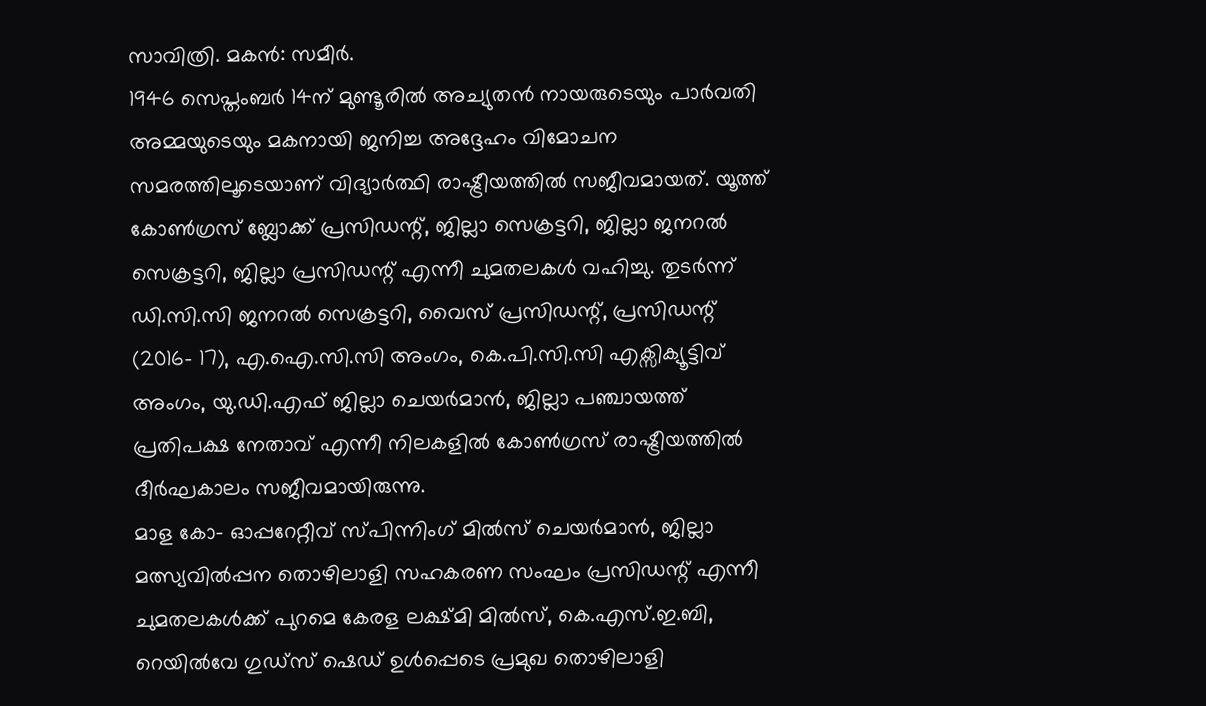സാവിത്രി. മകൻ: സമീർ.
1946 സെപ്തംബർ 14ന് മുണ്ടൂരിൽ അച്യുതൻ നായരുടെയും പാർവതി അമ്മയുടെയും മകനായി ജനിച്ച അദ്ദേഹം വിമോചന സമരത്തിലൂടെയാണ് വിദ്യാർത്ഥി രാഷ്ട്രീയത്തിൽ സജീവമായത്. യൂത്ത് കോൺഗ്രസ് ബ്ലോക്ക് പ്രസിഡന്റ്, ജില്ലാ സെക്രട്ടറി, ജില്ലാ ജനറൽ സെക്രട്ടറി, ജില്ലാ പ്രസിഡന്റ് എന്നീ ചുമതലകൾ വഹിച്ചു. തുടർന്ന് ഡി.സി.സി ജനറൽ സെക്രട്ടറി, വൈസ് പ്രസിഡന്റ്, പ്രസിഡന്റ് (2016- 17), എ.ഐ.സി.സി അംഗം, കെ.പി.സി.സി എക്സിക്യൂട്ടിവ് അംഗം, യു.ഡി.എഫ് ജില്ലാ ചെയർമാൻ, ജില്ലാ പഞ്ചായത്ത് പ്രതിപക്ഷ നേതാവ് എന്നീ നിലകളിൽ കോൺഗ്രസ് രാഷ്ട്രീയത്തിൽ ദീർഘകാലം സജീവമായിരുന്നു.
മാള കോ- ഓപ്പറേറ്റീവ് സ്പിന്നിംഗ് മിൽസ് ചെയർമാൻ, ജില്ലാ മത്സ്യവിൽപ്പന തൊഴിലാളി സഹകരണ സംഘം പ്രസിഡന്റ് എന്നീ ചുമതലകൾക്ക് പുറമെ കേരള ലക്ഷ്മി മിൽസ്, കെ.എസ്.ഇ.ബി, റെയിൽവേ ഗുഡ്സ് ഷെഡ് ഉൾപ്പെടെ പ്രമുഖ തൊഴിലാളി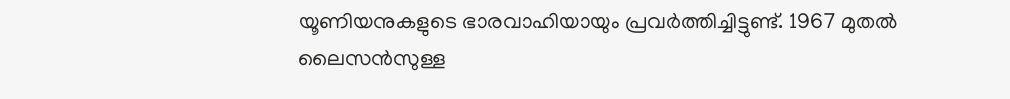യൂണിയനുകളുടെ ഭാരവാഹിയായും പ്രവർത്തിച്ചിട്ടുണ്ട്. 1967 മുതൽ ലൈസൻസുള്ള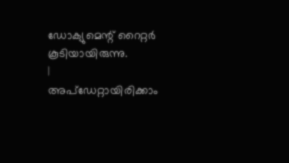ഡോക്യുമെന്റ് റൈറ്റർ കൂടിയായിരുന്നു.
|
അപ്ഡേറ്റായിരിക്കാം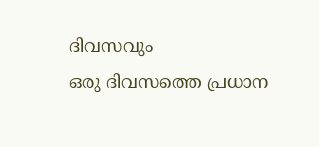ദിവസവും
ഒരു ദിവസത്തെ പ്രധാന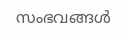സംഭവങ്ങൾ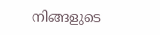നിങ്ങളുടെ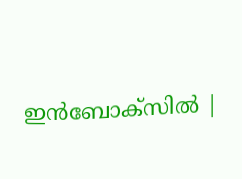ഇൻബോക്സിൽ |